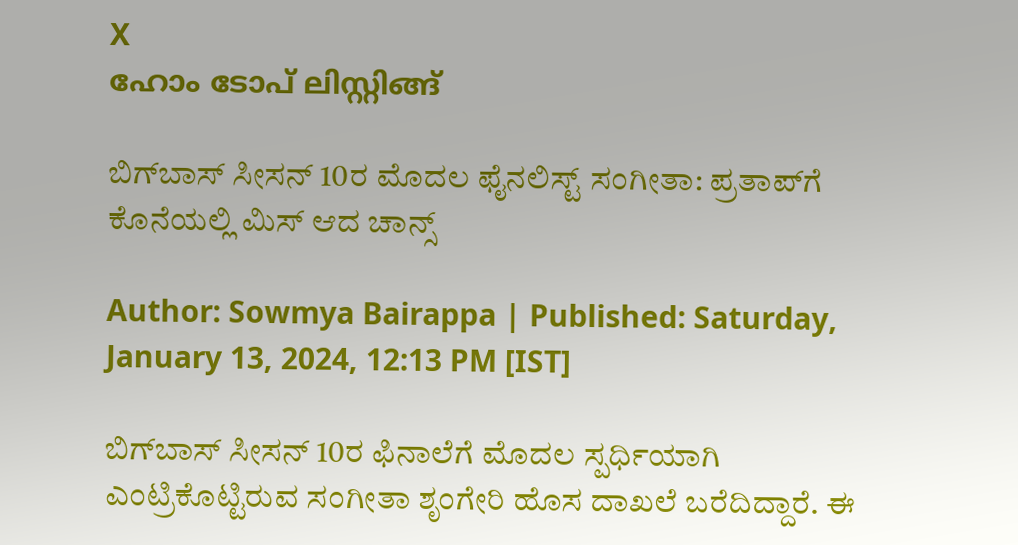X
ഹോം ടോപ് ലിസ്റ്റിങ്ങ്‌

ಬಿಗ್‌ಬಾಸ್‌ ಸೀಸನ್ 10ರ ಮೊದಲ ಫೈನಲಿಸ್ಟ್ ಸಂಗೀತಾ: ಪ್ರತಾಪ್‌ಗೆ ಕೊನೆಯಲ್ಲಿ ಮಿಸ್ ಆದ ಚಾನ್ಸ್

Author: Sowmya Bairappa | Published: Saturday, January 13, 2024, 12:13 PM [IST]

ಬಿಗ್‌ಬಾಸ್‌ ಸೀಸನ್ 10ರ ಫಿನಾಲೆಗೆ ಮೊದಲ ಸ್ಪರ್ಧಿಯಾಗಿ ಎಂಟ್ರಿಕೊಟ್ಟಿರುವ ಸಂಗೀತಾ ಶೃಂಗೇರಿ ಹೊಸ ದಾಖಲೆ ಬರೆದಿದ್ದಾರೆ. ಈ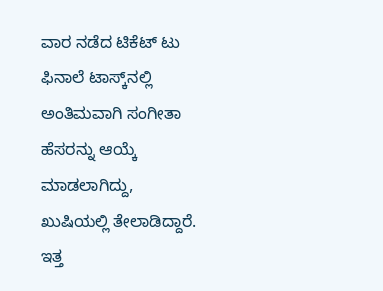ವಾರ ನಡೆದ ಟಿಕೆಟ್ ಟು ಫಿನಾಲೆ ಟಾಸ್ಕ್‌ನಲ್ಲಿ ಅಂತಿಮವಾಗಿ ಸಂಗೀತಾ ಹೆಸರನ್ನು ಆಯ್ಕೆ ಮಾಡಲಾಗಿದ್ದು, ಖುಷಿಯಲ್ಲಿ ತೇಲಾಡಿದ್ದಾರೆ. ಇತ್ತ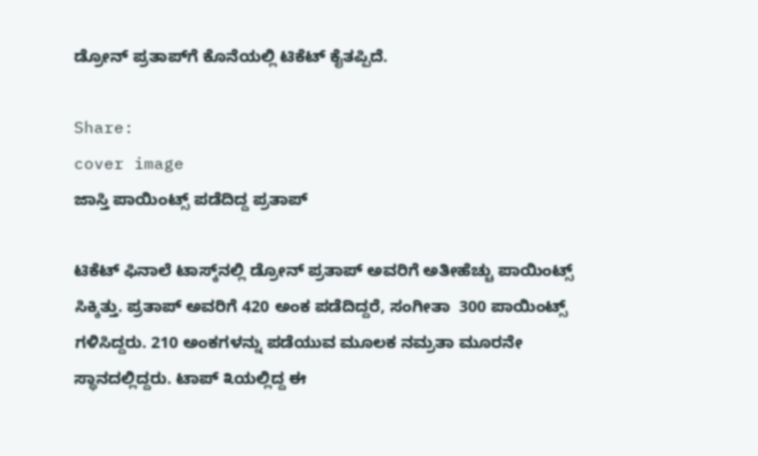ಡ್ರೋನ್ ಪ್ರತಾಪ್‌ಗೆ ಕೊನೆಯಲ್ಲಿ ಟಿಕೆಟ್ ಕೈತಪ್ಪಿದೆ.

Share:
cover image
ಜಾಸ್ತಿ ಪಾಯಿಂಟ್ಸ್ ಪಡೆದಿದ್ದ ಪ್ರತಾಪ್

ಟಿಕೆಟ್ ಫಿನಾಲೆ ಟಾಸ್ಕ್‌ನಲ್ಲಿ ಡ್ರೋನ್ ಪ್ರತಾಪ್ ಅವರಿಗೆ ಅತೀಹೆಚ್ಚು ಪಾಯಿಂಟ್ಸ್ ಸಿಕ್ಕಿತ್ತು. ಪ್ರತಾಪ್ ಅವರಿಗೆ 420 ಅಂಕ ಪಡೆದಿದ್ದರೆ, ಸಂಗೀತಾ  300 ಪಾಯಿಂಟ್ಸ್ ಗಳಿಸಿದ್ದರು. 210 ಅಂಕಗಳನ್ನು ಪಡೆಯುವ ಮೂಲಕ ನಮ್ರತಾ ಮೂರನೇ ಸ್ಥಾನದಲ್ಲಿದ್ದರು. ಟಾಪ್‌ ೩ಯಲ್ಲಿದ್ದ ಈ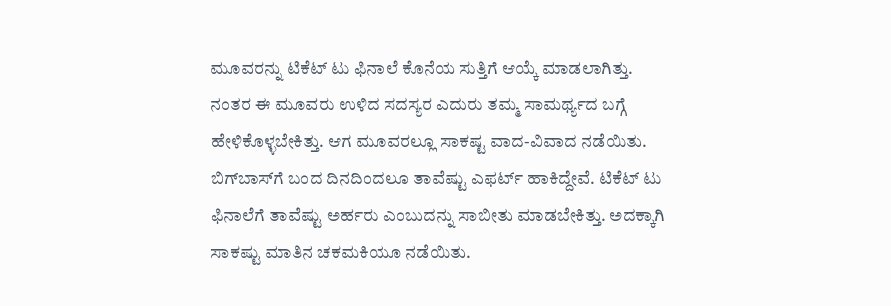ಮೂವರನ್ನು ಟಿಕೆಟ್ ಟು ಫಿನಾಲೆ ಕೊನೆಯ ಸುತ್ತಿಗೆ ಆಯ್ಕೆ ಮಾಡಲಾಗಿತ್ತು. ನಂತರ ಈ ಮೂವರು ಉಳಿದ ಸದಸ್ಯರ ಎದುರು ತಮ್ಮ ಸಾಮರ್ಥ್ಯದ ಬಗ್ಗೆ ಹೇಳಿಕೊಳ್ಳಬೇಕಿತ್ತು. ಆಗ ಮೂವರಲ್ಲೂ ಸಾಕಷ್ಟ ವಾದ-ವಿವಾದ ನಡೆಯಿತು. ಬಿಗ್‌ಬಾಸ್‌ಗೆ ಬಂದ ದಿನದಿಂದಲೂ ತಾವೆಷ್ಟು ಎಫರ್ಟ್ ಹಾಕಿದ್ದೇವೆ. ಟಿಕೆಟ್ ಟು ಫಿನಾಲೆಗೆ ತಾವೆಷ್ಟು ಅರ್ಹರು ಎಂಬುದನ್ನು ಸಾಬೀತು ಮಾಡಬೇಕಿತ್ತು. ಅದಕ್ಕಾಗಿ ಸಾಕಷ್ಟು ಮಾತಿನ ಚಕಮಕಿಯೂ ನಡೆಯಿತು.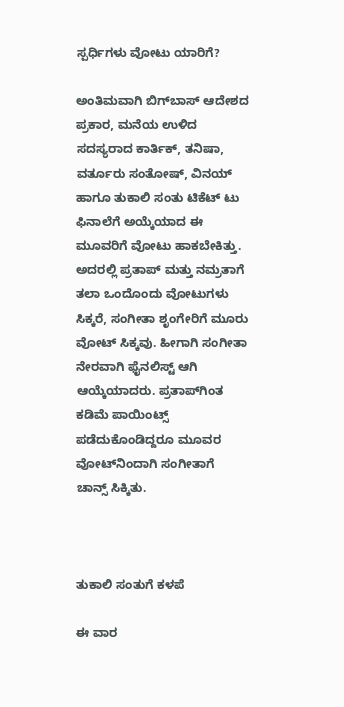ಸ್ಪರ್ಧಿಗಳು ವೋಟು ಯಾರಿಗೆ?

ಅಂತಿಮವಾಗಿ ಬಿಗ್‌ಬಾಸ್ ಆದೇಶದ ಪ್ರಕಾರ, ಮನೆಯ ಉಳಿದ ಸದಸ್ಯರಾದ ಕಾರ್ತಿಕ್, ತನಿಷಾ, ವರ್ತೂರು ಸಂತೋಷ್, ವಿನಯ್ ಹಾಗೂ ತುಕಾಲಿ ಸಂತು ಟಿಕೆಟ್ ಟು ಫಿನಾಲೆಗೆ ಅಯ್ಕೆಯಾದ ಈ ಮೂವರಿಗೆ ವೋಟು ಹಾಕಬೇಕಿತ್ತು. ಅದರಲ್ಲಿ ಪ್ರತಾಪ್ ಮತ್ತು ನಮ್ರತಾಗೆ ತಲಾ ಒಂದೊಂದು ವೋಟುಗಳು ಸಿಕ್ಕರೆ, ಸಂಗೀತಾ ಶೃಂಗೇರಿಗೆ ಮೂರು ವೋಟ್ ಸಿಕ್ಕವು. ಹೀಗಾಗಿ ಸಂಗೀತಾ ನೇರವಾಗಿ ಫೈನಲಿಸ್ಟ್ ಆಗಿ ಆಯ್ಕೆಯಾದರು. ಪ್ರತಾಪ್‌ಗಿಂತ ಕಡಿಮೆ ಪಾಯಿಂಟ್ಸ್ ಪಡೆದುಕೊಂಡಿದ್ದರೂ ಮೂವರ ವೋಟ್‌ನಿಂದಾಗಿ ಸಂಗೀತಾಗೆ ಚಾನ್ಸ್ ಸಿಕ್ಕಿತು.



ತುಕಾಲಿ ಸಂತುಗೆ ಕಳಪೆ

ಈ ವಾರ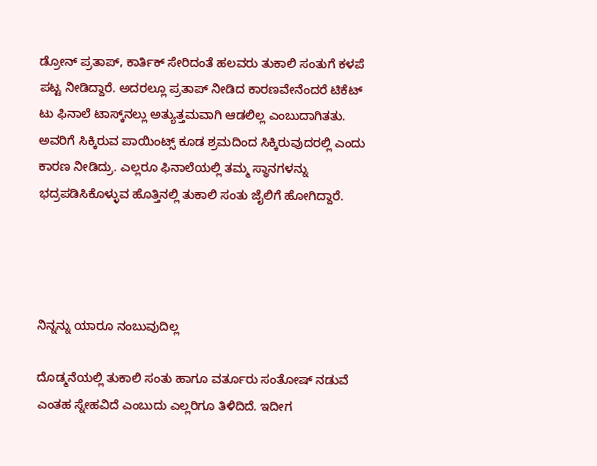ಡ್ರೋನ್ ಪ್ರತಾಪ್, ಕಾರ್ತಿಕ್ ಸೇರಿದಂತೆ ಹಲವರು ತುಕಾಲಿ ಸಂತುಗೆ ಕಳಪೆ ಪಟ್ಟ ನೀಡಿದ್ದಾರೆ. ಅದರಲ್ಲೂ ಪ್ರತಾಪ್ ನೀಡಿದ ಕಾರಣವೇನೆಂದರೆ ಟಿಕೆಟ್ ಟು ಫಿನಾಲೆ ಟಾಸ್ಕ್‌ನಲ್ಲು ಅತ್ಯುತ್ತಮವಾಗಿ ಆಡಲಿಲ್ಲ ಎಂಬುದಾಗಿತತು. ಅವರಿಗೆ ಸಿಕ್ಕಿರುವ ಪಾಯಿಂಟ್ಸ್ ಕೂಡ ಶ್ರಮದಿಂದ ಸಿಕ್ಕಿರುವುದರಲ್ಲಿ ಎಂದು ಕಾರಣ ನೀಡಿದ್ರು. ಎಲ್ಲರೂ ಫಿನಾಲೆಯಲ್ಲಿ ತಮ್ಮ ಸ್ಥಾನಗಳನ್ನು ಭದ್ರಪಡಿಸಿಕೊಳ್ಳುವ ಹೊತ್ತಿನಲ್ಲಿ ತುಕಾಲಿ ಸಂತು ಜೈಲಿಗೆ ಹೋಗಿದ್ದಾರೆ.




ನಿನ್ನನ್ನು ಯಾರೂ ನಂಬುವುದಿಲ್ಲ

ದೊಡ್ಮನೆಯಲ್ಲಿ ತುಕಾಲಿ ಸಂತು ಹಾಗೂ ವರ್ತೂರು ಸಂತೋಷ್ ನಡುವೆ ಎಂತಹ ಸ್ನೇಹವಿದೆ ಎಂಬುದು ಎಲ್ಲರಿಗೂ ತಿಳಿದಿದೆ. ಇದೀಗ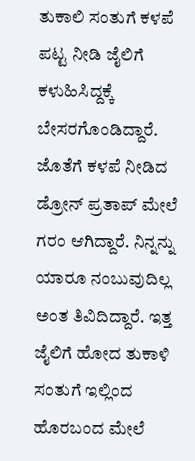ತುಕಾಲಿ ಸಂತುಗೆ ಕಳಪೆ ಪಟ್ಟ ನೀಡಿ ಜೈಲಿಗೆ ಕಳುಹಿಸಿದ್ದಕ್ಕೆ ಬೇಸರಗೊಂಡಿದ್ದಾರೆ. ಜೊತೆಗೆ ಕಳಪೆ ನೀಡಿದ ಡ್ರೋನ್ ಪ್ರತಾಪ್ ಮೇಲೆ ಗರಂ ಆಗಿದ್ದಾರೆ. ನಿನ್ನನ್ನು ಯಾರೂ ನಂಬುವುದಿಲ್ಲ ಅಂತ ತಿವಿದಿದ್ದಾರೆ. ಇತ್ತ ಜೈಲಿಗೆ ಹೋದ ತುಕಾಳಿ ಸಂತುಗೆ ಇಲ್ಲಿಂದ ಹೊರಬಂದ ಮೇಲೆ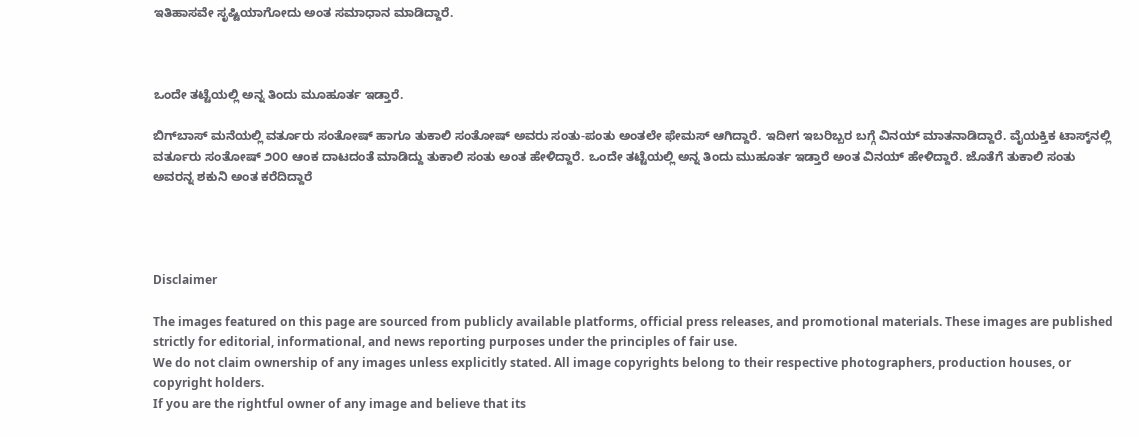ಇತಿಹಾಸವೇ ಸೃಷ್ಟಿಯಾಗೋದು ಅಂತ ಸಮಾಧಾನ ಮಾಡಿದ್ದಾರೆ.



ಒಂದೇ ತಟ್ಟೆಯಲ್ಲಿ ಅನ್ನ ತಿಂದು ಮೂಹೂರ್ತ ಇಡ್ತಾರೆ.

ಬಿಗ್‌ಬಾಸ್‌ ಮನೆಯಲ್ಲಿ ವರ್ತೂರು ಸಂತೋಷ್ ಹಾಗೂ ತುಕಾಲಿ ಸಂತೋಷ್ ಅವರು ಸಂತು-ಪಂತು ಅಂತಲೇ ಫೇಮಸ್ ಆಗಿದ್ದಾರೆ. ಇದೀಗ ಇಬರಿಬ್ಬರ ಬಗ್ಗೆ ವಿನಯ್ ಮಾತನಾಡಿದ್ದಾರೆ. ವೈಯಕ್ತಿಕ ಟಾಸ್ಕ್‌ನಲ್ಲಿ ವರ್ತೂರು ಸಂತೋಷ್ ೨೦೦ ಆಂಕ ದಾಟದಂತೆ ಮಾಡಿದ್ದು ತುಕಾಲಿ ಸಂತು ಅಂತ ಹೇಳಿದ್ದಾರೆ. ಒಂದೇ ತಟ್ಟೆಯಲ್ಲಿ ಅನ್ನ ತಿಂದು ಮುಹೂರ್ತ ಇಡ್ತಾರೆ ಅಂತ ವಿನಯ್ ಹೇಳಿದ್ದಾರೆ. ಜೊತೆಗೆ ತುಕಾಲಿ ಸಂತು ಅವರನ್ನ ಶಕುನಿ ಅಂತ ಕರೆದಿದ್ದಾರೆ




Disclaimer

The images featured on this page are sourced from publicly available platforms, official press releases, and promotional materials. These images are published strictly for editorial, informational, and news reporting purposes under the principles of fair use.
We do not claim ownership of any images unless explicitly stated. All image copyrights belong to their respective photographers, production houses, or copyright holders.
If you are the rightful owner of any image and believe that its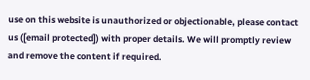use on this website is unauthorized or objectionable, please contact us ([email protected]) with proper details. We will promptly review and remove the content if required.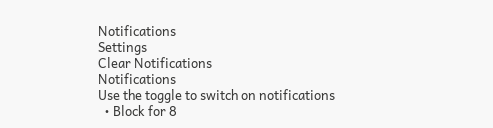Notifications
Settings
Clear Notifications
Notifications
Use the toggle to switch on notifications
  • Block for 8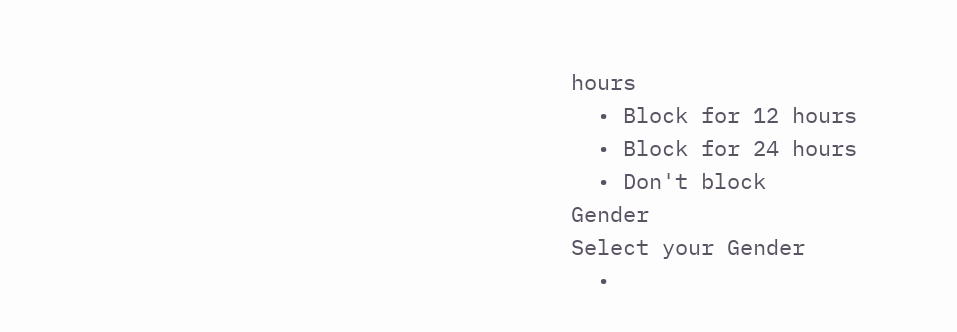hours
  • Block for 12 hours
  • Block for 24 hours
  • Don't block
Gender
Select your Gender
  •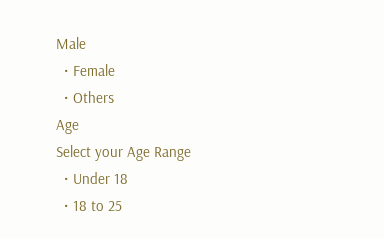Male
  • Female
  • Others
Age
Select your Age Range
  • Under 18
  • 18 to 25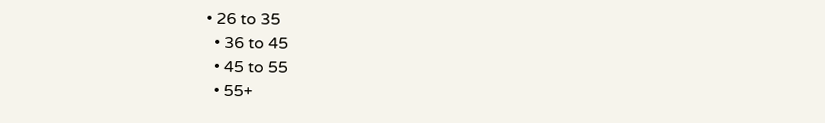• 26 to 35
  • 36 to 45
  • 45 to 55
  • 55+